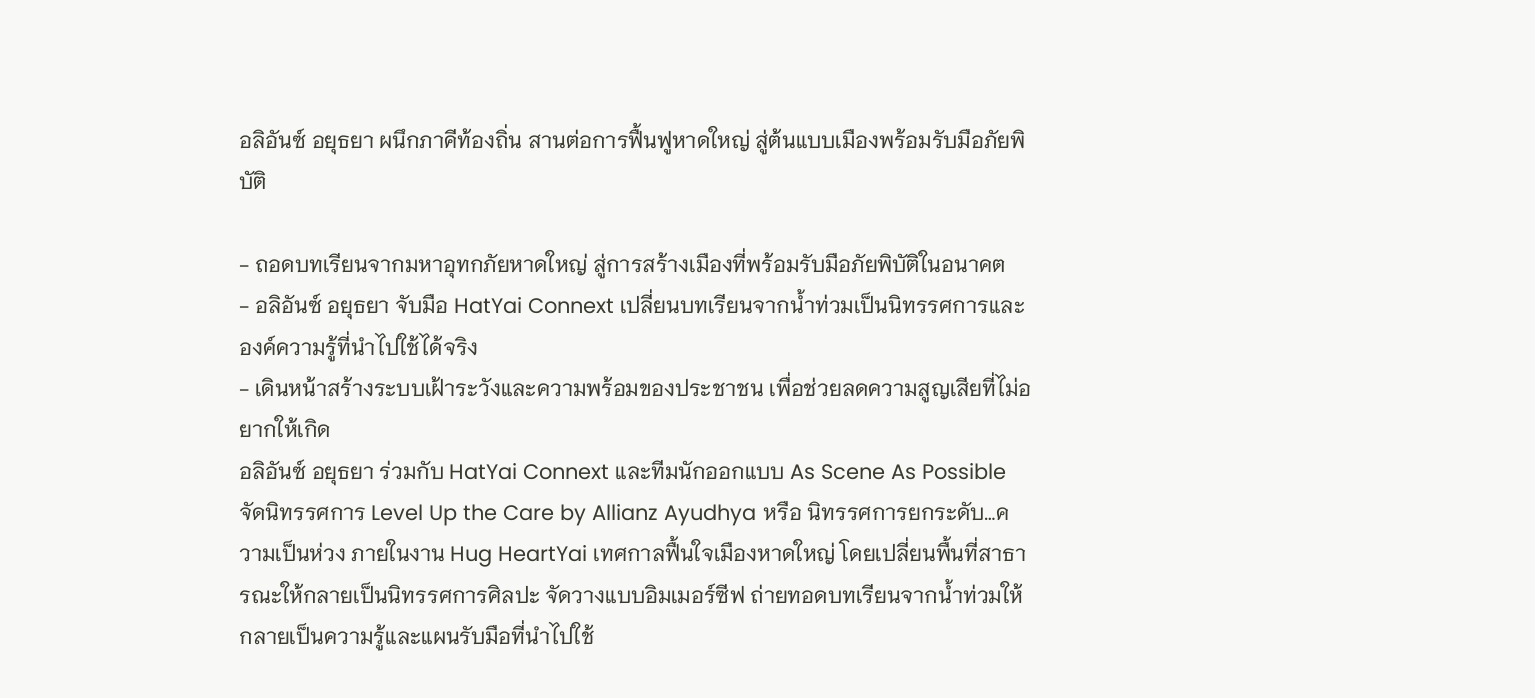อลิอันซ์ อยุธยา ผนึกภาคีท้องถิ่น สานต่อการฟื้นฟูหาดใหญ่ สู่ต้นแบบเมืองพร้อมรับมือภัยพิบัติ

- ถอดบทเรียนจากมหาอุทกภัยหาดใหญ่ สู่การสร้างเมืองที่พร้อมรับมือภัยพิบัติในอนาคต
- อลิอันซ์ อยุธยา จับมือ HatYai Connext เปลี่ยนบทเรียนจากน้ำท่วมเป็นนิทรรศการและองค์ความรู้ที่นำไปใช้ได้จริง
- เดินหน้าสร้างระบบเฝ้าระวังและความพร้อมของประชาชน เพื่อช่วยลดความสูญเสียที่ไม่อยากให้เกิด
อลิอันซ์ อยุธยา ร่วมกับ HatYai Connext และทีมนักออกแบบ As Scene As Possible จัดนิทรรศการ Level Up the Care by Allianz Ayudhya หรือ นิทรรศการยกระดับ…ความเป็นห่วง ภายในงาน Hug HeartYai เทศกาลฟื้นใจเมืองหาดใหญ่ โดยเปลี่ยนพื้นที่สาธารณะให้กลายเป็นนิทรรศการศิลปะ จัดวางแบบอิมเมอร์ซีฟ ถ่ายทอดบทเรียนจากน้ำท่วมให้กลายเป็นความรู้และแผนรับมือที่นำไปใช้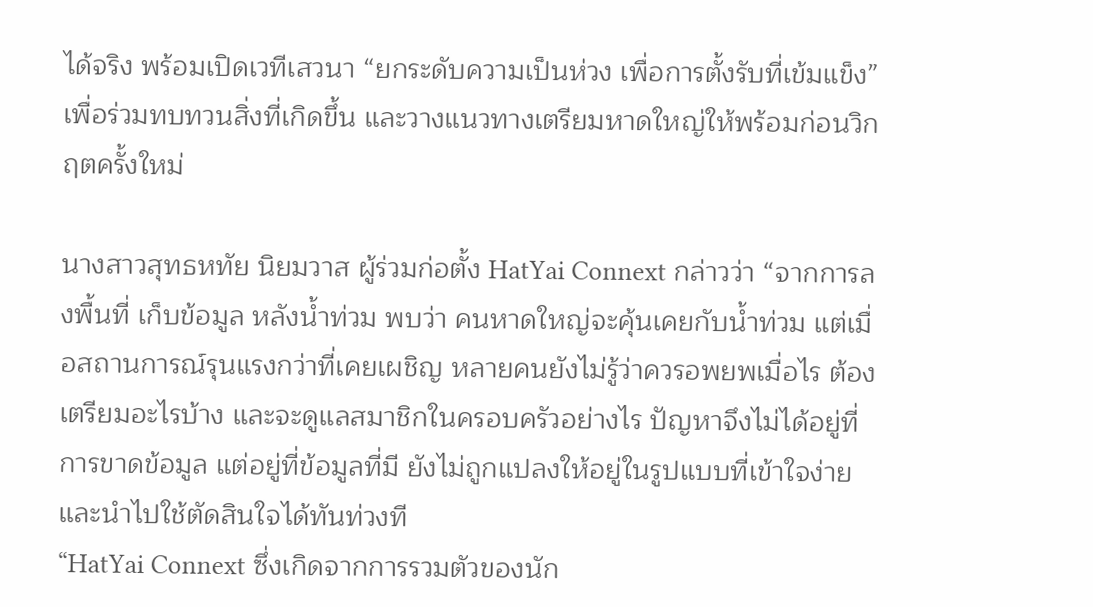ได้จริง พร้อมเปิดเวทีเสวนา “ยกระดับความเป็นห่วง เพื่อการตั้งรับที่เข้มแข็ง” เพื่อร่วมทบทวนสิ่งที่เกิดขึ้น และวางแนวทางเตรียมหาดใหญ่ให้พร้อมก่อนวิกฤตครั้งใหม่

นางสาวสุทธหทัย นิยมวาส ผู้ร่วมก่อตั้ง HatYai Connext กล่าวว่า “จากการลงพื้นที่ เก็บข้อมูล หลังน้ำท่วม พบว่า คนหาดใหญ่จะคุ้นเคยกับน้ำท่วม แต่เมื่อสถานการณ์รุนแรงกว่าที่เคยเผชิญ หลายคนยังไม่รู้ว่าควรอพยพเมื่อไร ต้องเตรียมอะไรบ้าง และจะดูแลสมาชิกในครอบครัวอย่างไร ปัญหาจึงไม่ได้อยู่ที่การขาดข้อมูล แต่อยู่ที่ข้อมูลที่มี ยังไม่ถูกแปลงให้อยู่ในรูปแบบที่เข้าใจง่ายและนำไปใช้ตัดสินใจได้ทันท่วงที
“HatYai Connext ซึ่งเกิดจากการรวมตัวของนัก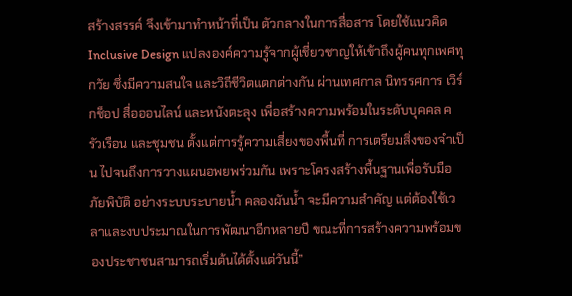สร้างสรรค์ จึงเข้ามาทำหน้าที่เป็น ตัวกลางในการสื่อสาร โดยใช้แนวคิด Inclusive Design แปลงองค์ความรู้จากผู้เชี่ยวชาญให้เข้าถึงผู้คนทุกเพศทุกวัย ซึ่งมีความสนใจ และวิถีชีวิตแตกต่างกัน ผ่านเทศกาล นิทรรศการ เวิร์กช็อป สื่อออนไลน์ และหนังตะลุง เพื่อสร้างความพร้อมในระดับบุคคล ครัวเรือน และชุมชน ตั้งแต่การรู้ความเสี่ยงของพื้นที่ การเตรียมสิ่งของจำเป็น ไปจนถึงการวางแผนอพยพร่วมกัน เพราะโครงสร้างพื้นฐานเพื่อรับมือภัยพิบัติ อย่างระบบระบายน้ำ คลองผันน้ำ จะมีความสำคัญ แต่ต้องใช้เวลาและงบประมาณในการพัฒนาอีกหลายปี ขณะที่การสร้างความพร้อมของประชาชนสามารถเริ่มต้นได้ตั้งแต่วันนี้”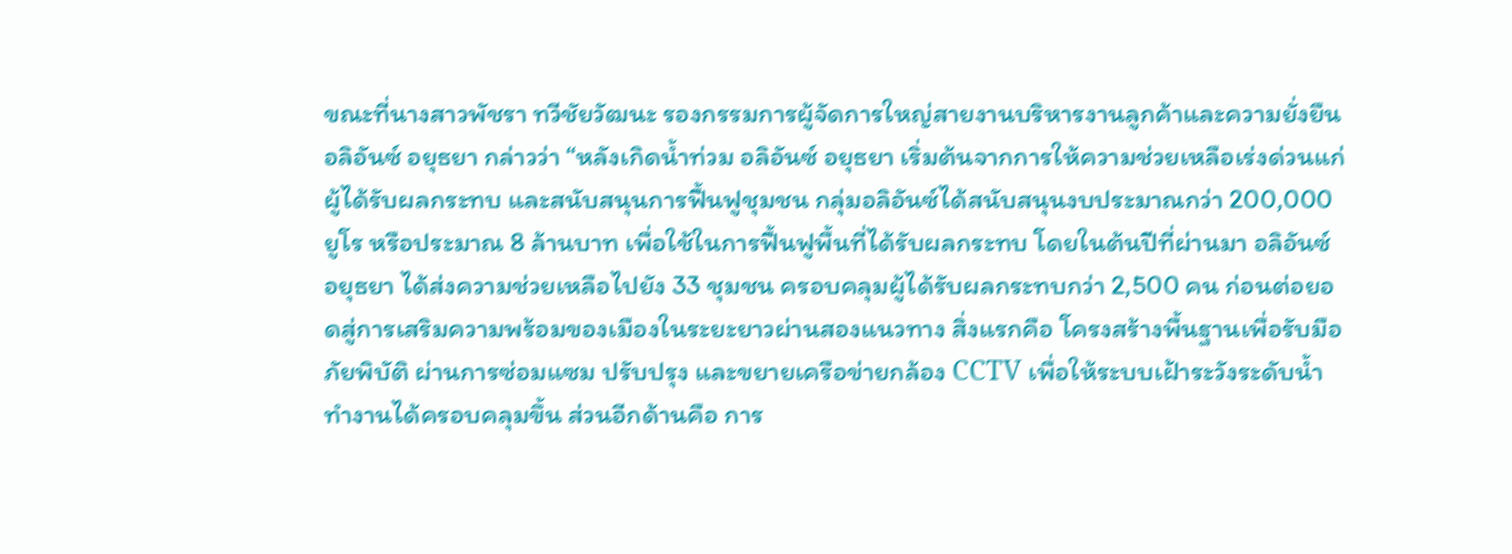ขณะที่นางสาวพัชรา ทวีชัยวัฒนะ รองกรรมการผู้จัดการใหญ่สายงานบริหารงานลูกค้าและความยั่งยืน อลิอันซ์ อยุธยา กล่าวว่า “หลังเกิดน้ำท่วม อลิอันซ์ อยุธยา เริ่มต้นจากการให้ความช่วยเหลือเร่งด่วนแก่ผู้ได้รับผลกระทบ และสนับสนุนการฟื้นฟูชุมชน กลุ่มอลิอันซ์ได้สนับสนุนงบประมาณกว่า 200,000 ยูโร หรือประมาณ 8 ล้านบาท เพื่อใช้ในการฟื้นฟูพื้นที่ได้รับผลกระทบ โดยในต้นปีที่ผ่านมา อลิอันซ์ อยุธยา ได้ส่งความช่วยเหลือไปยัง 33 ชุมชน ครอบคลุมผู้ได้รับผลกระทบกว่า 2,500 คน ก่อนต่อยอดสู่การเสริมความพร้อมของเมืองในระยะยาวผ่านสองแนวทาง สิ่งแรกคือ โครงสร้างพื้นฐานเพื่อรับมือภัยพิบัติ ผ่านการซ่อมแซม ปรับปรุง และขยายเครือข่ายกล้อง CCTV เพื่อให้ระบบเฝ้าระวังระดับน้ำทำงานได้ครอบคลุมขึ้น ส่วนอีกด้านคือ การ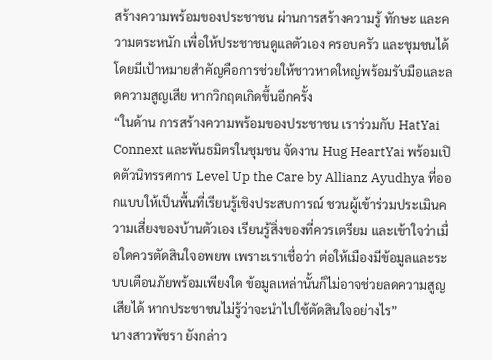สร้างความพร้อมของประชาชน ผ่านการสร้างความรู้ ทักษะ และความตระหนัก เพื่อให้ประชาชนดูแลตัวเอง ครอบครัว และชุมชนได้ โดยมีเป้าหมายสำคัญคือการช่วยให้ชาวหาดใหญ่พร้อมรับมือและลดความสูญเสีย หากวิกฤตเกิดขึ้นอีกครั้ง
“ในด้าน การสร้างความพร้อมของประชาชน เราร่วมกับ HatYai Connext และพันธมิตรในชุมชน จัดงาน Hug HeartYai พร้อมเปิดตัวนิทรรศการ Level Up the Care by Allianz Ayudhya ที่ออกแบบให้เป็นพื้นที่เรียนรู้เชิงประสบการณ์ ชวนผู้เข้าร่วมประเมินความเสี่ยงของบ้านตัวเอง เรียนรู้สิ่งของที่ควรเตรียม และเข้าใจว่าเมื่อใดควรตัดสินใจอพยพ เพราะเราเชื่อว่า ต่อให้เมืองมีข้อมูลและระบบเตือนภัยพร้อมเพียงใด ข้อมูลเหล่านั้นก็ไม่อาจช่วยลดความสูญเสียได้ หากประชาชนไม่รู้ว่าจะนำไปใช้ตัดสินใจอย่างไร”
นางสาวพัชรา ยังกล่าว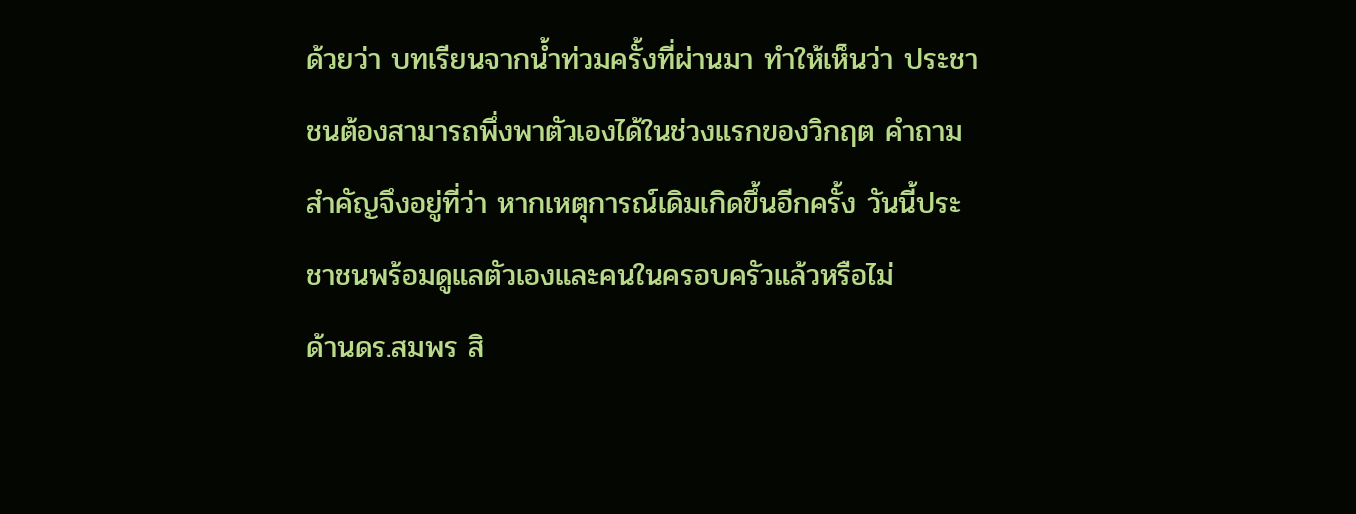ด้วยว่า บทเรียนจากน้ำท่วมครั้งที่ผ่านมา ทำให้เห็นว่า ประชาชนต้องสามารถพึ่งพาตัวเองได้ในช่วงแรกของวิกฤต คำถามสำคัญจึงอยู่ที่ว่า หากเหตุการณ์เดิมเกิดขึ้นอีกครั้ง วันนี้ประชาชนพร้อมดูแลตัวเองและคนในครอบครัวแล้วหรือไม่
ด้านดร.สมพร สิ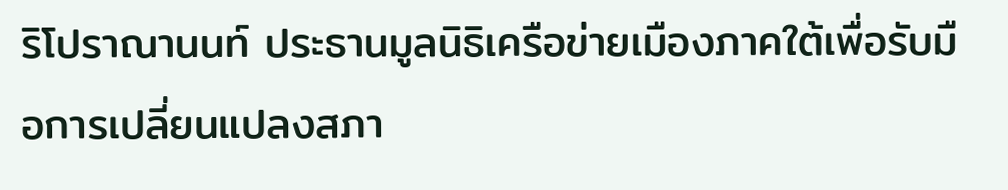ริโปราณานนท์ ประธานมูลนิธิเครือข่ายเมืองภาคใต้เพื่อรับมือการเปลี่ยนแปลงสภา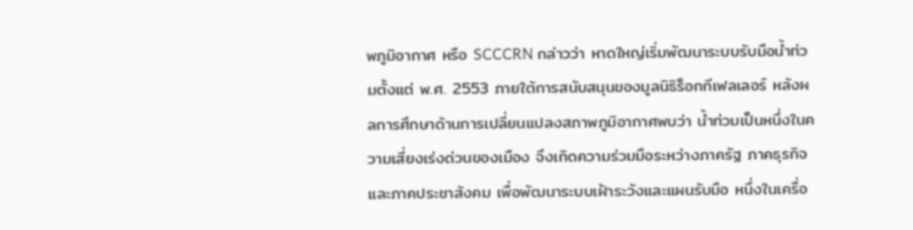พภูมิอากาศ หรือ SCCCRN กล่าวว่า หาดใหญ่เริ่มพัฒนาระบบรับมือน้ำท่วมตั้งแต่ พ.ศ. 2553 ภายใต้การสนับสนุนของมูลนิธิร็อกกีเฟลเลอร์ หลังผลการศึกษาด้านการเปลี่ยนแปลงสภาพภูมิอากาศพบว่า น้ำท่วมเป็นหนึ่งในความเสี่ยงเร่งด่วนของเมือง จึงเกิดความร่วมมือระหว่างภาครัฐ ภาคธุรกิจ และภาคประชาสังคม เพื่อพัฒนาระบบเฝ้าระวังและแผนรับมือ หนึ่งในเครื่อ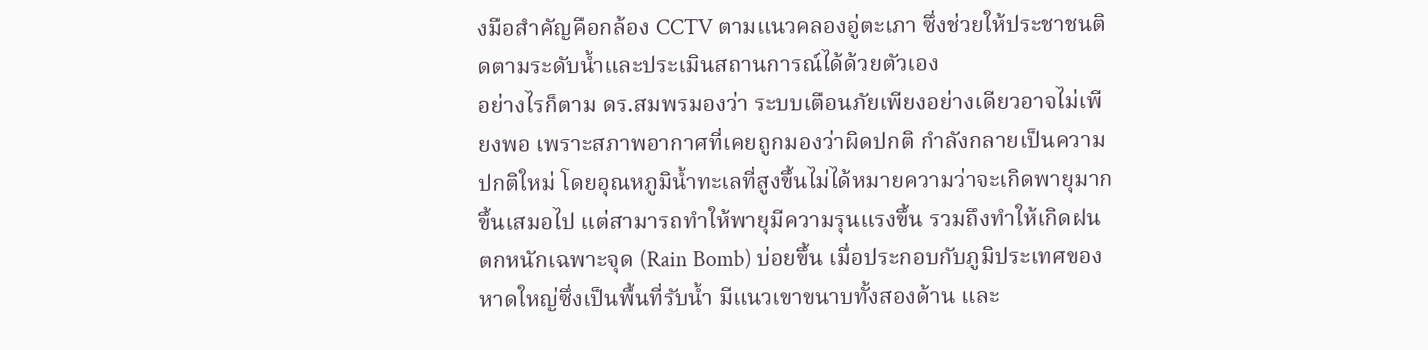งมือสำคัญคือกล้อง CCTV ตามแนวคลองอู่ตะเภา ซึ่งช่วยให้ประชาชนติดตามระดับน้ำและประเมินสถานการณ์ได้ด้วยตัวเอง
อย่างไรก็ตาม ดร.สมพรมองว่า ระบบเตือนภัยเพียงอย่างเดียวอาจไม่เพียงพอ เพราะสภาพอากาศที่เคยถูกมองว่าผิดปกติ กำลังกลายเป็นความปกติใหม่ โดยอุณหภูมิน้ำทะเลที่สูงขึ้นไม่ได้หมายความว่าจะเกิดพายุมากขึ้นเสมอไป แต่สามารถทำให้พายุมีความรุนแรงขึ้น รวมถึงทำให้เกิดฝนตกหนักเฉพาะจุด (Rain Bomb) บ่อยขึ้น เมื่อประกอบกับภูมิประเทศของหาดใหญ่ซึ่งเป็นพื้นที่รับน้ำ มีแนวเขาขนาบทั้งสองด้าน และ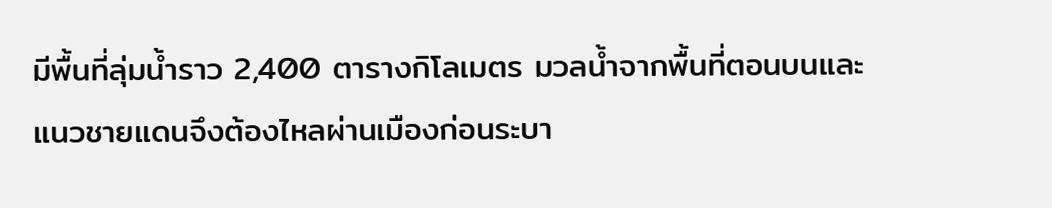มีพื้นที่ลุ่มน้ำราว 2,400 ตารางกิโลเมตร มวลน้ำจากพื้นที่ตอนบนและแนวชายแดนจึงต้องไหลผ่านเมืองก่อนระบา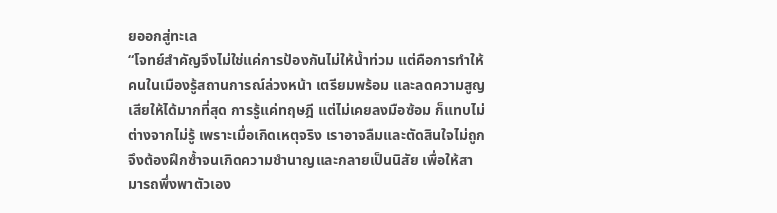ยออกสู่ทะเล
“โจทย์สำคัญจึงไม่ใช่แค่การป้องกันไม่ให้น้ำท่วม แต่คือการทำให้คนในเมืองรู้สถานการณ์ล่วงหน้า เตรียมพร้อม และลดความสูญเสียให้ได้มากที่สุด การรู้แค่ทฤษฎี แต่ไม่เคยลงมือซ้อม ก็แทบไม่ต่างจากไม่รู้ เพราะเมื่อเกิดเหตุจริง เราอาจลืมและตัดสินใจไม่ถูก จึงต้องฝึกซ้ำจนเกิดความชำนาญและกลายเป็นนิสัย เพื่อให้สามารถพึ่งพาตัวเอง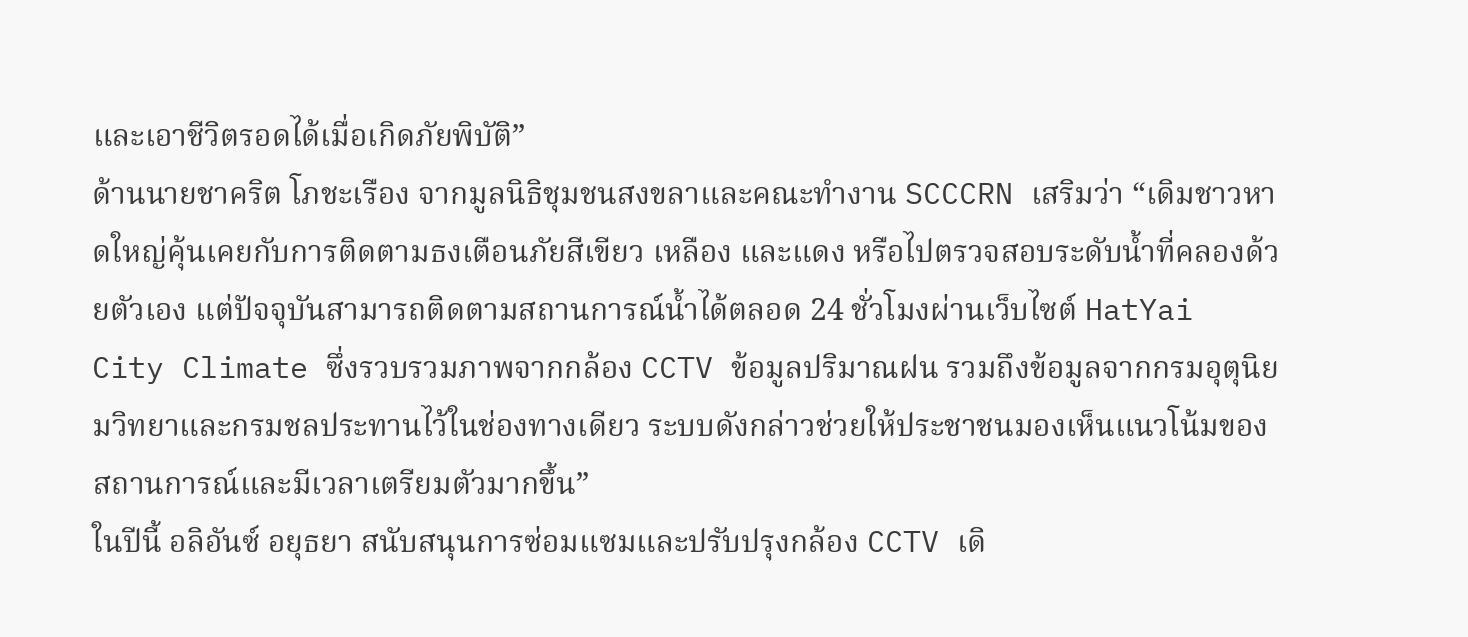และเอาชีวิตรอดได้เมื่อเกิดภัยพิบัติ”
ด้านนายชาคริต โภชะเรือง จากมูลนิธิชุมชนสงขลาและคณะทำงาน SCCCRN เสริมว่า “เดิมชาวหาดใหญ่คุ้นเคยกับการติดตามธงเตือนภัยสีเขียว เหลือง และแดง หรือไปตรวจสอบระดับน้ำที่คลองด้วยตัวเอง แต่ปัจจุบันสามารถติดตามสถานการณ์น้ำได้ตลอด 24 ชั่วโมงผ่านเว็บไซต์ HatYai City Climate ซึ่งรวบรวมภาพจากกล้อง CCTV ข้อมูลปริมาณฝน รวมถึงข้อมูลจากกรมอุตุนิยมวิทยาและกรมชลประทานไว้ในช่องทางเดียว ระบบดังกล่าวช่วยให้ประชาชนมองเห็นแนวโน้มของสถานการณ์และมีเวลาเตรียมตัวมากขึ้น”
ในปีนี้ อลิอันซ์ อยุธยา สนับสนุนการซ่อมแซมและปรับปรุงกล้อง CCTV เดิ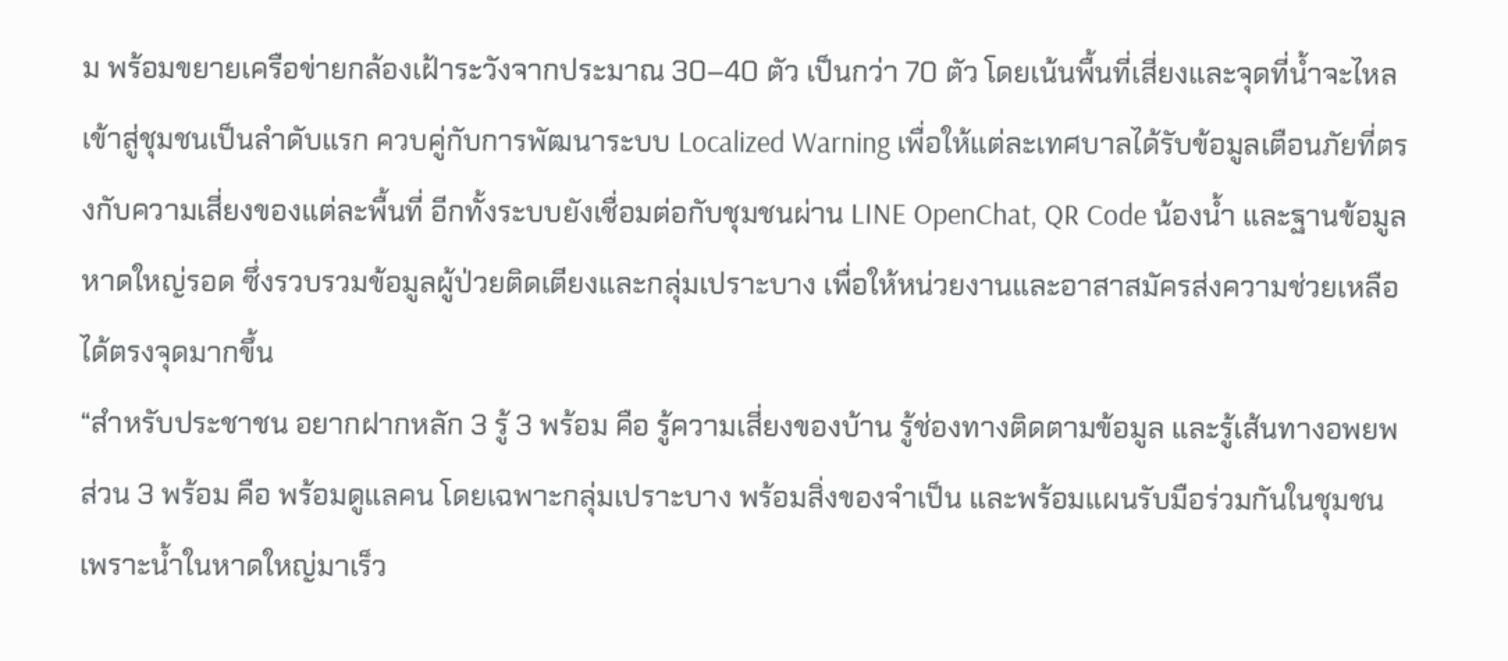ม พร้อมขยายเครือข่ายกล้องเฝ้าระวังจากประมาณ 30–40 ตัว เป็นกว่า 70 ตัว โดยเน้นพื้นที่เสี่ยงและจุดที่น้ำจะไหลเข้าสู่ชุมชนเป็นลำดับแรก ควบคู่กับการพัฒนาระบบ Localized Warning เพื่อให้แต่ละเทศบาลได้รับข้อมูลเตือนภัยที่ตรงกับความเสี่ยงของแต่ละพื้นที่ อีกทั้งระบบยังเชื่อมต่อกับชุมชนผ่าน LINE OpenChat, QR Code น้องน้ำ และฐานข้อมูลหาดใหญ่รอด ซึ่งรวบรวมข้อมูลผู้ป่วยติดเตียงและกลุ่มเปราะบาง เพื่อให้หน่วยงานและอาสาสมัครส่งความช่วยเหลือได้ตรงจุดมากขึ้น
“สำหรับประชาชน อยากฝากหลัก 3 รู้ 3 พร้อม คือ รู้ความเสี่ยงของบ้าน รู้ช่องทางติดตามข้อมูล และรู้เส้นทางอพยพ ส่วน 3 พร้อม คือ พร้อมดูแลคน โดยเฉพาะกลุ่มเปราะบาง พร้อมสิ่งของจำเป็น และพร้อมแผนรับมือร่วมกันในชุมชน เพราะน้ำในหาดใหญ่มาเร็ว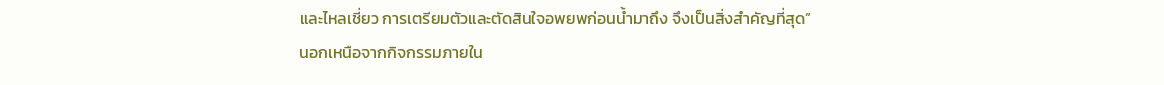และไหลเชี่ยว การเตรียมตัวและตัดสินใจอพยพก่อนน้ำมาถึง จึงเป็นสิ่งสำคัญที่สุด”
นอกเหนือจากกิจกรรมภายใน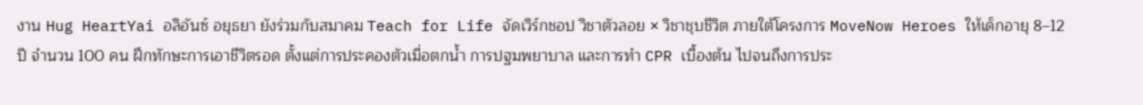งาน Hug HeartYai อลิอันซ์ อยุธยา ยังร่วมกับสมาคม Teach for Life จัดเวิร์กชอป วิชาตัวลอย × วิชาชุบชีวิต ภายใต้โครงการ MoveNow Heroes ให้เด็กอายุ 8–12 ปี จำนวน 100 คน ฝึกทักษะการเอาชีวิตรอด ตั้งแต่การประคองตัวเมื่อตกน้ำ การปฐมพยาบาล และการทำ CPR เบื้องต้น ไปจนถึงการประ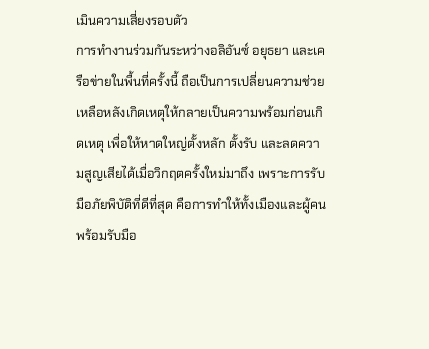เมินความเสี่ยงรอบตัว
การทำงานร่วมกันระหว่างอลิอันซ์ อยุธยา และเครือข่ายในพื้นที่ครั้งนี้ ถือเป็นการเปลี่ยนความช่วยเหลือหลังเกิดเหตุให้กลายเป็นความพร้อมก่อนเกิดเหตุ เพื่อให้หาดใหญ่ตั้งหลัก ตั้งรับ และลดความสูญเสียได้เมื่อวิกฤตครั้งใหม่มาถึง เพราะการรับมือภัยพิบัติที่ดีที่สุด คือการทำให้ทั้งเมืองและผู้คนพร้อมรับมือ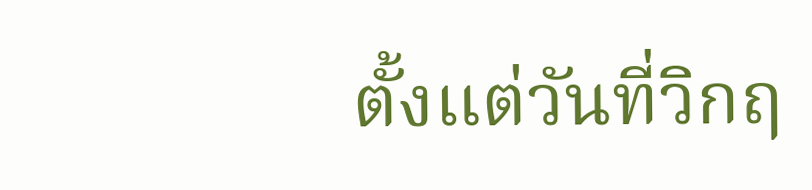ตั้งแต่วันที่วิกฤ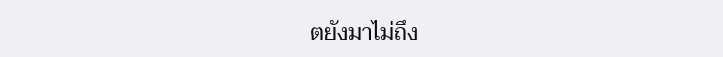ตยังมาไม่ถึง